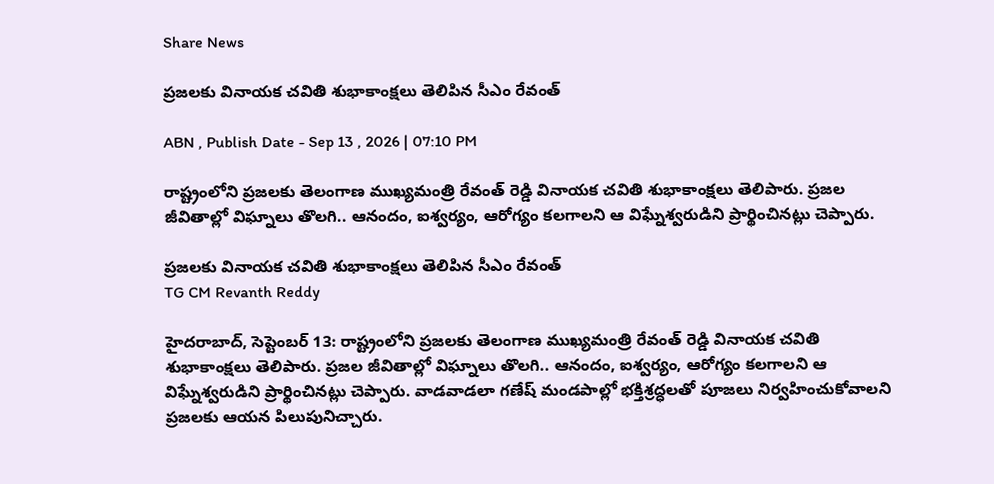Share News

ప్రజలకు వినాయక చవితి శుభాకాంక్షలు తెలిపిన సీఎం రేవంత్

ABN , Publish Date - Sep 13 , 2026 | 07:10 PM

రాష్ట్రంలోని ప్రజలకు తెలంగాణ ముఖ్యమంత్రి రేవంత్ రెడ్డి వినాయక చవితి శుభాకాంక్షలు తెలిపారు. ప్రజల జీవితాల్లో విఘ్నాలు తొలగి.. ఆనందం, ఐశ్వర్యం, ఆరోగ్యం కలగాలని ఆ విఘ్నేశ్వరుడిని ప్రార్థించినట్లు చెప్పారు.

ప్రజలకు వినాయక చవితి శుభాకాంక్షలు తెలిపిన సీఎం రేవంత్
TG CM Revanth Reddy

హైదరాబాద్, సెప్టెంబర్ 13: రాష్ట్రంలోని ప్రజలకు తెలంగాణ ముఖ్యమంత్రి రేవంత్ రెడ్డి వినాయక చవితి శుభాకాంక్షలు తెలిపారు. ప్రజల జీవితాల్లో విఘ్నాలు తొలగి.. ఆనందం, ఐశ్వర్యం, ఆరోగ్యం కలగాలని ఆ విఘ్నేశ్వరుడిని ప్రార్థించినట్లు చెప్పారు. వాడవాడలా గణేష్ మండపాల్లో భక్తిశ్రద్ధలతో పూజలు నిర్వహించుకోవాలని ప్రజలకు ఆయన పిలుపునిచ్చారు.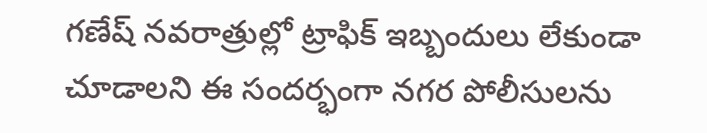గణేష్ నవరాత్రుల్లో ట్రాఫిక్ ఇబ్బందులు లేకుండా చూడాలని ఈ సందర్భంగా నగర పోలీసులను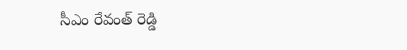సీఎం రేవంత్ రెడ్డి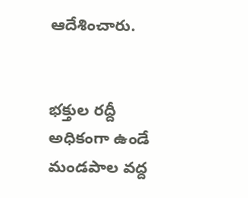ఆదేశించారు.


భక్తుల రద్దీ అధికంగా ఉండే మండపాల వద్ద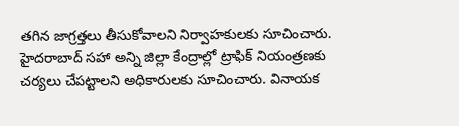తగిన జాగ్రత్తలు తీసుకోవాలని నిర్వాహకులకు సూచించారు. హైదరాబాద్ సహా అన్ని జిల్లా కేంద్రాల్లో ట్రాఫిక్ నియంత్రణకు చర్యలు చేపట్టాలని అధికారులకు సూచించారు. వినాయక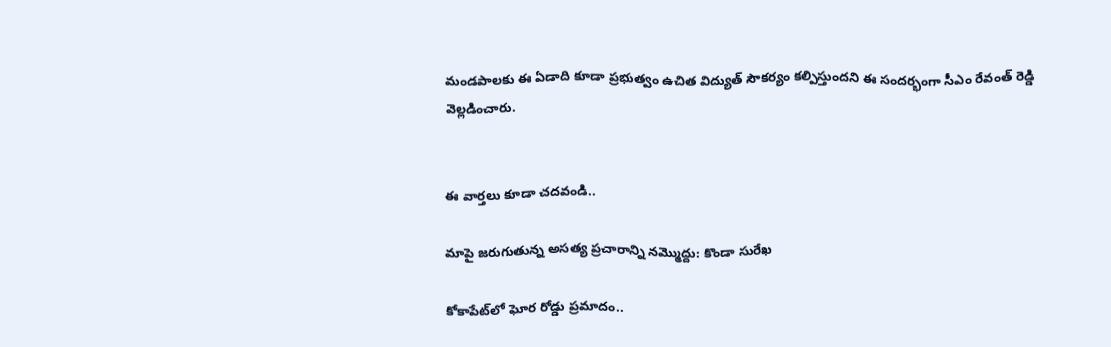మండపాలకు ఈ ఏడాది కూడా ప్రభుత్వం ఉచిత విద్యుత్ సౌకర్యం కల్పిస్తుందని ఈ సందర్భంగా సీఎం రేవంత్ రెడ్డి వెల్లడించారు.


ఈ వార్తలు కూడా చదవండి..

మాపై జరుగుతున్న అసత్య ప్రచారాన్ని నమ్మొద్దు: కొండా సురేఖ

కోకాపేట్‌లో ఘోర రోడ్డు ప్రమాదం..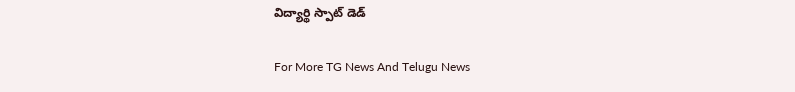విద్యార్థి స్పాట్ డెడ్

For More TG News And Telugu News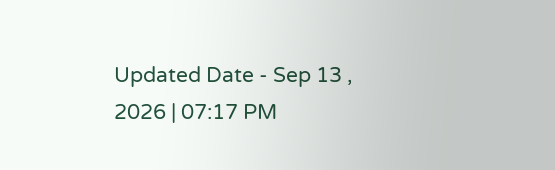Updated Date - Sep 13 , 2026 | 07:17 PM